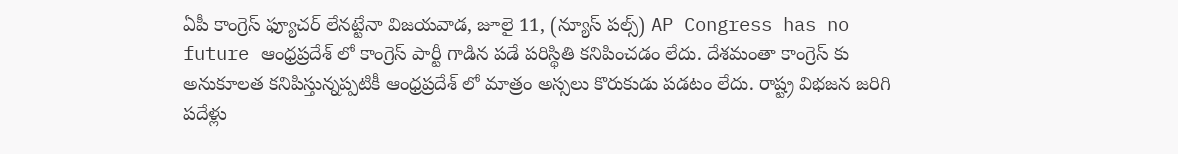ఏపీ కాంగ్రెస్ ఫ్యూచర్ లేనట్టేనా విజయవాడ, జూలై 11, (న్యూస్ పల్స్) AP Congress has no future ఆంధ్రప్రదేశ్ లో కాంగ్రెస్ పార్టీ గాడిన పడే పరిస్థితి కనిపించడం లేదు. దేశమంతా కాంగ్రెస్ కు అనుకూలత కనిపిస్తున్నప్పటికీ ఆంధ్రప్రదేశ్ లో మాత్రం అస్సలు కొరుకుడు పడటం లేదు. రాష్ట్ర విభజన జరిగి పదేళ్లు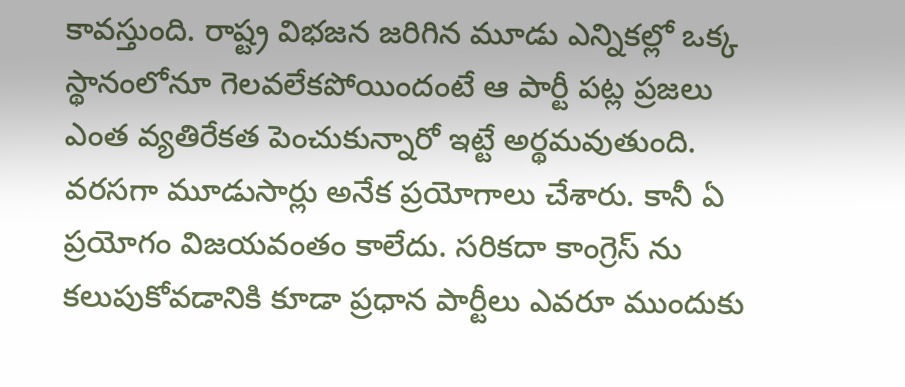కావస్తుంది. రాష్ట్ర విభజన జరిగిన మూడు ఎన్నికల్లో ఒక్క స్థానంలోనూ గెలవలేకపోయిందంటే ఆ పార్టీ పట్ల ప్రజలు ఎంత వ్యతిరేకత పెంచుకున్నారో ఇట్టే అర్థమవుతుంది. వరసగా మూడుసార్లు అనేక ప్రయోగాలు చేశారు. కానీ ఏ ప్రయోగం విజయవంతం కాలేదు. సరికదా కాంగ్రెస్ ను కలుపుకోవడానికి కూడా ప్రధాన పార్టీలు ఎవరూ ముందుకు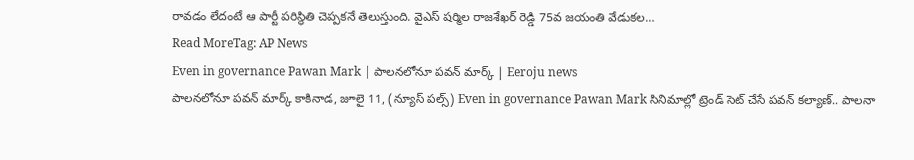రావడం లేదంటే ఆ పార్టీ పరిస్థితి చెప్పకనే తెలుస్తుంది. వైఎస్ షర్మిల రాజశేఖర్ రెడ్డి 75వ జయంతి వేడుకల…
Read MoreTag: AP News
Even in governance Pawan Mark | పాలనలోనూ పవన్ మార్క్ | Eeroju news
పాలనలోనూ పవన్ మార్క్ కాకినాడ, జూలై 11, (న్యూస్ పల్స్) Even in governance Pawan Mark సినిమాల్లో ట్రెండ్ సెట్ చేసే పవన్ కల్యాణ్.. పాలనా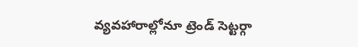వ్యవహారాల్లోనూ ట్రెండ్ సెట్టర్గా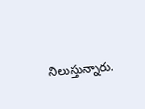నిలుస్తున్నారు.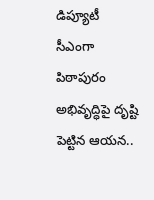డిప్యూటీ సీఎంగా పిఠాపురం అభివృద్ధిపై దృష్టి పెట్టిన ఆయన..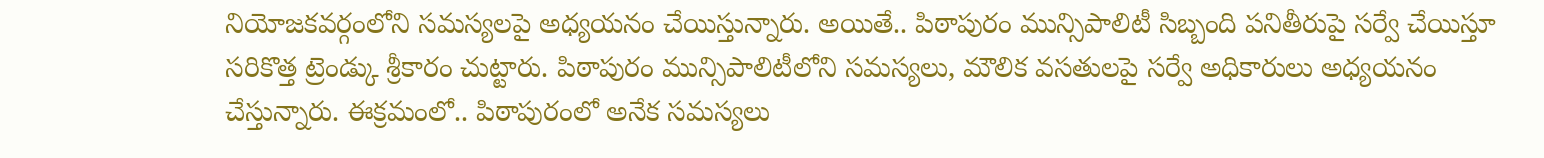నియోజకవర్గంలోని సమస్యలపై అధ్యయనం చేయిస్తున్నారు. అయితే.. పిఠాపురం మున్సిపాలిటీ సిబ్బంది పనితీరుపై సర్వే చేయిస్తూ సరికొత్త ట్రెండ్కు శ్రీకారం చుట్టారు. పిఠాపురం మున్సిపాలిటీలోని సమస్యలు, మౌలిక వసతులపై సర్వే అధికారులు అధ్యయనం చేస్తున్నారు. ఈక్రమంలో.. పిఠాపురంలో అనేక సమస్యలు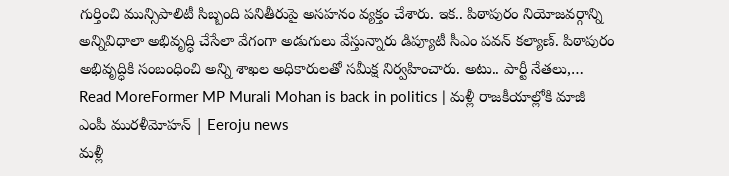గుర్తించి మున్సిపాలిటీ సిబ్బంది పనితీరుపై అసహనం వ్యక్తం చేశారు. ఇక.. పిఠాపురం నియోజవర్గాన్ని అన్నివిధాలా అభివృద్ధి చేసేలా వేగంగా అడుగులు వేస్తున్నారు డిప్యూటీ సీఎం పవన్ కల్యాణ్. పిఠాపురం అభివృద్ధికి సంబంధించి అన్ని శాఖల అధికారులతో సమీక్ష నిర్వహించారు. అటు.. పార్టీ నేతలు,…
Read MoreFormer MP Murali Mohan is back in politics | మళ్లీ రాజకీయాల్లోకి మాజీ ఎంపీ మురళీమోహన్ | Eeroju news
మళ్లీ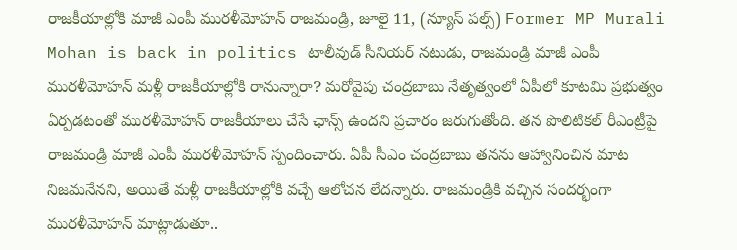రాజకీయాల్లోకి మాజీ ఎంపీ మురళీమోహన్ రాజమండ్రి, జూలై 11, (న్యూస్ పల్స్) Former MP Murali Mohan is back in politics టాలీవుడ్ సీనియర్ నటుడు, రాజమండ్రి మాజీ ఎంపీ మురళీమోహన్ మళ్లీ రాజకీయాల్లోకి రానున్నారా? మరోవైపు చంద్రబాబు నేతృత్వంలో ఏపీలో కూటమి ప్రభుత్వం ఏర్పడటంతో మురళీమోహన్ రాజకీయాలు చేసే ఛాన్స్ ఉందని ప్రచారం జరుగుతోంది. తన పొలిటికల్ రీఎంట్రీపై రాజమండ్రి మాజీ ఎంపీ మురళీమోహన్ స్పందించారు. ఏపీ సీఎం చంద్రబాబు తనను ఆహ్వానించిన మాట నిజమనేనని, అయితే మళ్లీ రాజకీయాల్లోకి వచ్చే ఆలోచన లేదన్నారు. రాజమండ్రికి వచ్చిన సందర్భంగా మురళీమోహన్ మాట్లాడుతూ..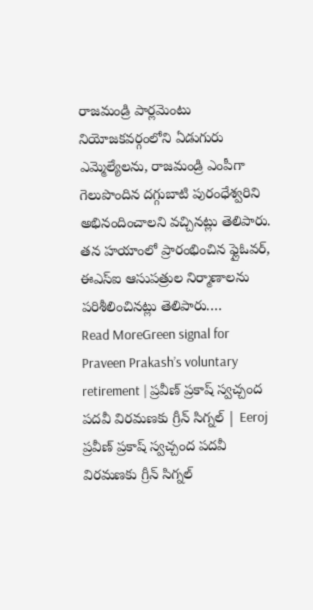రాజమండ్రి పార్లమెంటు నియోజకవర్గంలోని ఏడుగురు ఎమ్మెల్యేలను, రాజమండ్రి ఎంపీగా గెలుపొందిన దగ్గుబాటి పురంధేశ్వరిని అభినందించాలని వచ్చినట్లు తెలిపారు. తన హయాంలో ప్రారంభించిన ఫ్లైఓవర్, ఈఎస్ఐ ఆసుపత్రుల నిర్మాణాలను పరిశీలించినట్లు తెలిపారు.…
Read MoreGreen signal for Praveen Prakash’s voluntary retirement | ప్రవీణ్ ప్రకాష్ స్వచ్చంద పదవీ విరమణకు గ్రీన్ సిగ్నల్ | Eeroj
ప్రవీణ్ ప్రకాష్ స్వచ్చంద పదవీ విరమణకు గ్రీన్ సిగ్నల్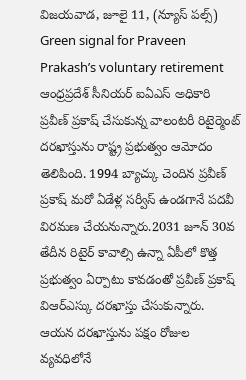విజయవాడ, జూలై 11, (న్యూస్ పల్స్) Green signal for Praveen Prakash’s voluntary retirement ఆంధ్రప్రదేశ్ సీనియర్ ఐఏఎస్ అధికారి ప్రవీణ్ ప్రకాష్ చేసుకున్న వాలంటరీ రిటైర్మెంట్ దరఖాస్తును రాష్ట్ర ప్రభుత్వం ఆమోదం తెలిపింది. 1994 బ్యాచ్కు చెందిన ప్రవీణ్ ప్రకాష్ మరో ఏడేళ్ల సర్వీస్ ఉండగానే పదవీ విరమణ చేయనున్నారు.2031 జూన్ 30వ తేదీన రిటైర్ కావాల్సి ఉన్నా ఏపీలో కొత్త ప్రభుత్వం ఏర్పాటు కావడంతో ప్రవీణ్ ప్రకాష్ విఆర్ఎస్కు దరఖాస్తు చేసుకున్నారు. ఆయన దరఖాస్తును పక్షం రోజుల వ్యవధిలోనే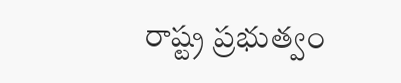రాష్ట్ర ప్రభుత్వం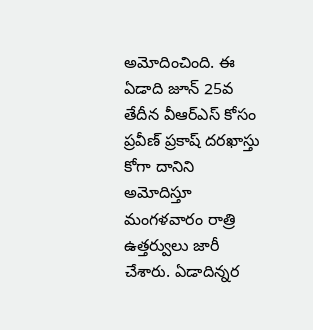అమోదించింది. ఈ ఏడాది జూన్ 25వ తేదీన వీఆర్ఎస్ కోసం ప్రవీణ్ ప్రకాష్ దరఖాస్తు కోగా దానిని అమోదిస్తూ మంగళవారం రాత్రి ఉత్తర్వులు జారీ చేశారు. ఏడాదిన్నర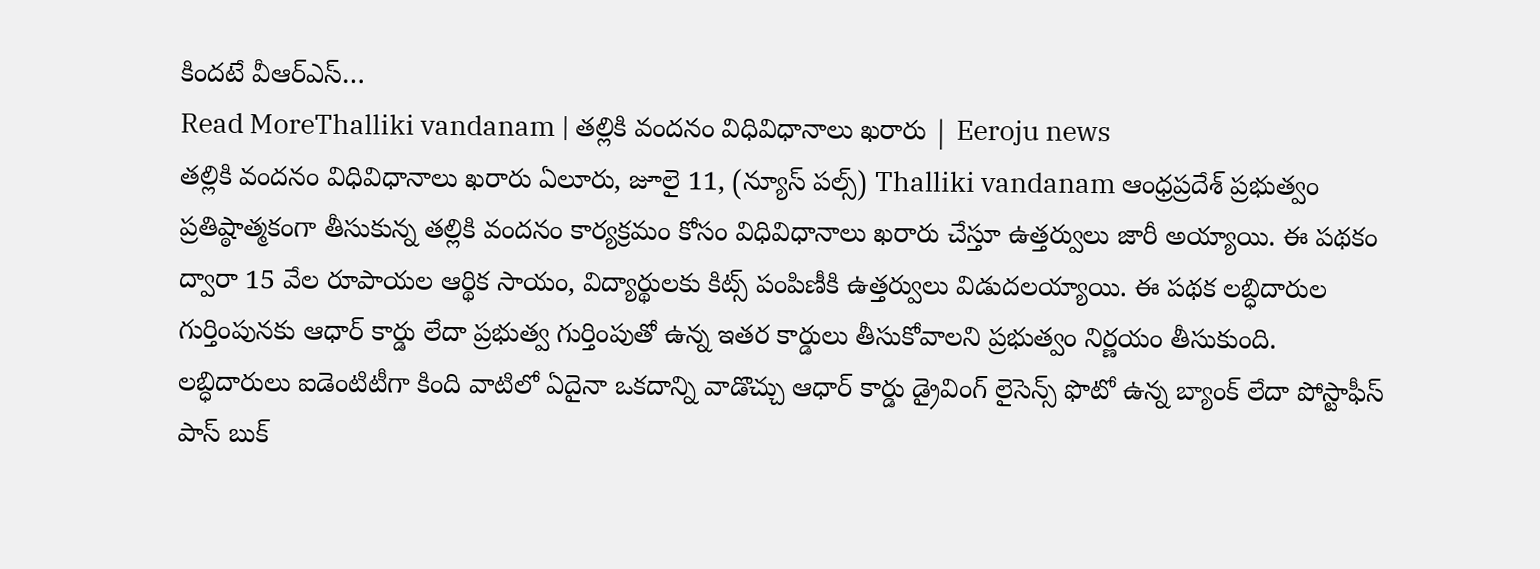కిందటే వీఆర్ఎస్…
Read MoreThalliki vandanam | తల్లికి వందనం విధివిధానాలు ఖరారు | Eeroju news
తల్లికి వందనం విధివిధానాలు ఖరారు ఏలూరు, జూలై 11, (న్యూస్ పల్స్) Thalliki vandanam ఆంధ్రప్రదేశ్ ప్రభుత్వం ప్రతిష్ఠాత్మకంగా తీసుకున్న తల్లికి వందనం కార్యక్రమం కోసం విధివిధానాలు ఖరారు చేస్తూ ఉత్తర్వులు జారీ అయ్యాయి. ఈ పథకం ద్వారా 15 వేల రూపాయల ఆర్థిక సాయం, విద్యార్థులకు కిట్స్ పంపిణీకి ఉత్తర్వులు విడుదలయ్యాయి. ఈ పథక లబ్ధిదారుల గుర్తింపునకు ఆధార్ కార్డు లేదా ప్రభుత్వ గుర్తింపుతో ఉన్న ఇతర కార్డులు తీసుకోవాలని ప్రభుత్వం నిర్ణయం తీసుకుంది. లబ్ధిదారులు ఐడెంటిటీగా కింది వాటిలో ఏదైనా ఒకదాన్ని వాడొచ్చు ఆధార్ కార్డు డ్రైవింగ్ లైసెన్స్ ఫొటో ఉన్న బ్యాంక్ లేదా పోస్టాఫీస్ పాస్ బుక్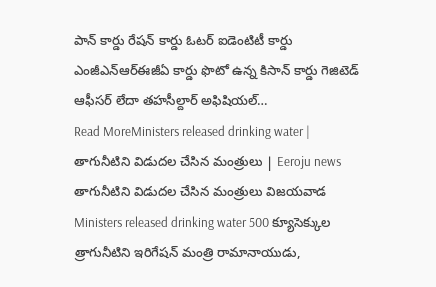పాన్ కార్డు రేషన్ కార్డు ఓటర్ ఐడెంటిటీ కార్డు ఎంజీఎన్ఆర్ఈజీఏ కార్డు ఫొటో ఉన్న కిసాన్ కార్డు గెజిటెడ్ ఆఫీసర్ లేదా తహసీల్దార్ అఫిషియల్…
Read MoreMinisters released drinking water | తాగునీటిని విడుదల చేసిన మంత్రులు | Eeroju news
తాగునీటిని విడుదల చేసిన మంత్రులు విజయవాడ Ministers released drinking water 500 క్యూసెక్కుల త్రాగునీటిని ఇరిగేషన్ మంత్రి రామానాయుడు,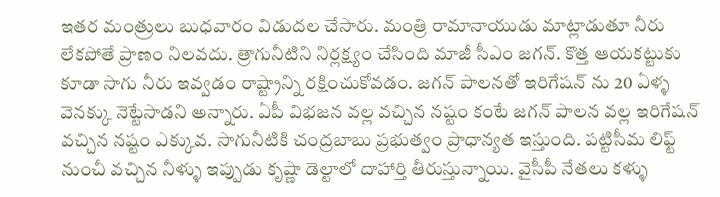ఇతర మంత్రులు బుధవారం విడుదల చేసారు. మంత్రి రామానాయుడు మాట్లాడుతూ నీరు లేకపోతే ప్రాణం నిలవదు. త్రాగునీటిని నిర్లక్ష్యం చేసింది మాజీ సీఎం జగన్. కొత్త ఆయకట్టుకు కూడా సాగు నీరు ఇవ్వడం రాష్ట్రాన్ని రక్షించుకోవడం. జగన్ పాలనతో ఇరిగేషన్ ను 20 ఏళ్ళ వెనక్కు నెట్టేసాడని అన్నారు. ఏపీ విభజన వల్ల వచ్చిన నష్టం కంటే జగన్ పాలన వల్ల ఇరిగేషన్ వచ్చిన నష్టం ఎక్కువ. సాగునీటికి చంద్రబాబు ప్రభుత్వం ప్రాధాన్యత ఇస్తుంది. పట్టిసీమ లిఫ్ట్ నుంచీ వచ్చిన నీళ్ళు ఇప్పుడు కృష్ణా డెల్టాలో దాహార్తి తీరుస్తున్నాయి. వైసీపీ నేతలు కళ్ళు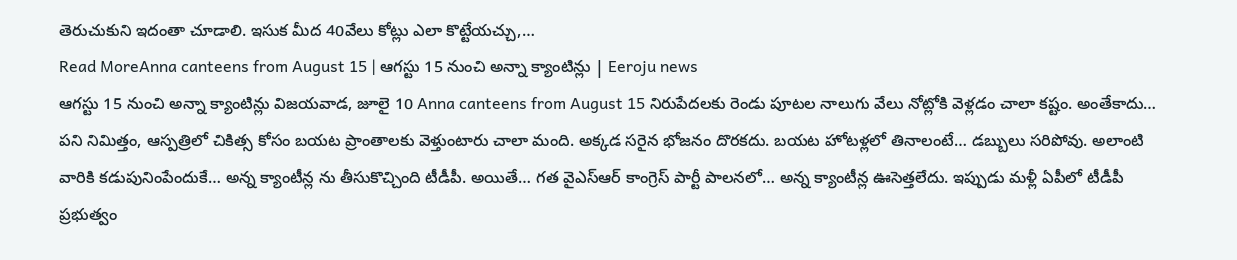తెరుచుకుని ఇదంతా చూడాలి. ఇసుక మీద 40వేలు కోట్లు ఎలా కొట్టేయచ్చు,…
Read MoreAnna canteens from August 15 | ఆగస్టు 15 నుంచి అన్నా క్యాంటిన్లు | Eeroju news
ఆగస్టు 15 నుంచి అన్నా క్యాంటిన్లు విజయవాడ, జూలై 10 Anna canteens from August 15 నిరుపేదలకు రెండు పూటల నాలుగు వేలు నోట్లోకి వెళ్లడం చాలా కష్టం. అంతేకాదు… పని నిమిత్తం, ఆస్పత్రిలో చికిత్స కోసం బయట ప్రాంతాలకు వెళ్తుంటారు చాలా మంది. అక్కడ సరైన భోజనం దొరకదు. బయట హోటళ్లలో తినాలంటే… డబ్బులు సరిపోవు. అలాంటి వారికి కడుపునింపేందుకే… అన్న క్యాంటీన్ల ను తీసుకొచ్చింది టీడీపీ. అయితే… గత వైఎస్ఆర్ కాంగ్రెస్ పార్టీ పాలనలో… అన్న క్యాంటీన్ల ఊసెత్తలేదు. ఇప్పుడు మళ్లీ ఏపీలో టీడీపీ ప్రభుత్వం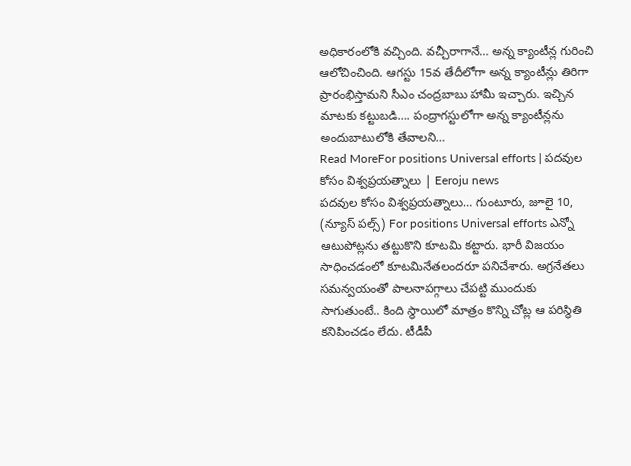అధికారంలోకి వచ్చింది. వచ్చీరాగానే… అన్న క్యాంటీన్ల గురించి ఆలోచించింది. ఆగస్టు 15వ తేదీలోగా అన్న క్యాంటీన్లు తిరిగా ప్రారంభిస్తామని సీఎం చంద్రబాబు హామీ ఇచ్చారు. ఇచ్చిన మాటకు కట్టుబడి…. పంద్రాగస్టులోగా అన్న క్యాంటీన్లను అందుబాటులోకి తేవాలని…
Read MoreFor positions Universal efforts | పదవుల కోసం విశ్వప్రయత్నాలు | Eeroju news
పదవుల కోసం విశ్వప్రయత్నాలు… గుంటూరు, జూలై 10, (న్యూస్ పల్స్) For positions Universal efforts ఎన్నో ఆటుపోట్లను తట్టుకొని కూటమి కట్టారు. భారీ విజయం సాధించడంలో కూటమినేతలందరూ పనిచేశారు. అగ్రనేతలు సమన్వయంతో పాలనాపగ్గాలు చేపట్టి ముందుకు సాగుతుంటే.. కింది స్థాయిలో మాత్రం కొన్ని చోట్ల ఆ పరిస్థితి కనిపించడం లేదు. టీడీపీ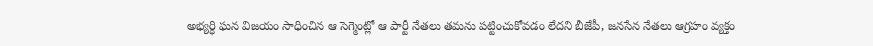అభ్యర్ధి ఘన విజయం సాధించిన ఆ సెగ్మెంట్లో ఆ పార్టీ నేతలు తమను పట్టించుకోవడం లేదని బీజేపీ, జనసేన నేతలు ఆగ్రహం వ్యక్తం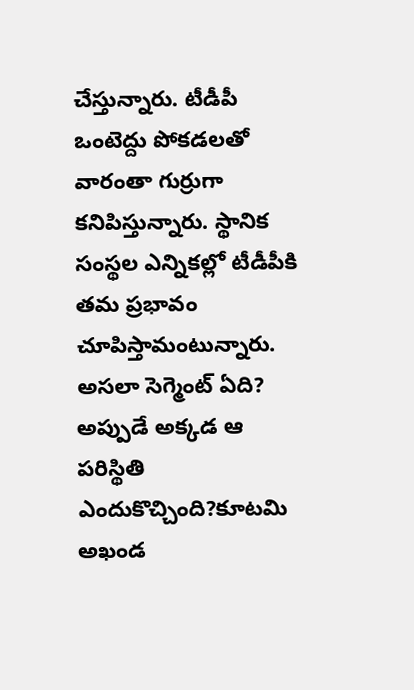చేస్తున్నారు. టీడీపీ ఒంటెద్దు పోకడలతో వారంతా గుర్రుగా కనిపిస్తున్నారు. స్థానిక సంస్థల ఎన్నికల్లో టీడీపీకి తమ ప్రభావం చూపిస్తామంటున్నారు. అసలా సెగ్మెంట్ ఏది? అప్పుడే అక్కడ ఆ పరిస్థితి ఎందుకొచ్చింది?కూటమి అఖండ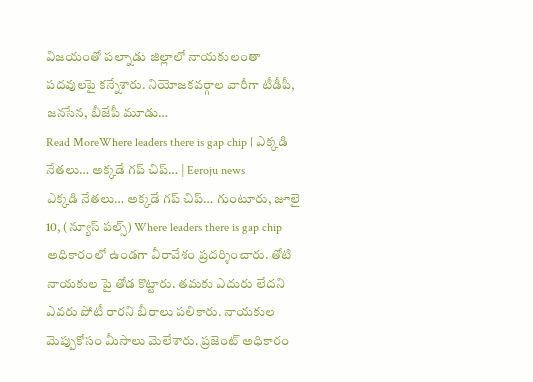విజయంతో పల్నాడు జిల్లాలో నాయకులంతా పదవులపై కన్నేశారు. నియోజకవర్గాల వారీగా టీడీపీ, జనసేన, బీజేపీ మూడు…
Read MoreWhere leaders there is gap chip | ఎక్కడి నేతలు… అక్కడే గప్ చిప్… | Eeroju news
ఎక్కడి నేతలు… అక్కడే గప్ చిప్… గుంటూరు, జూలై 10, (న్యూస్ పల్స్) Where leaders there is gap chip అధికారంలో ఉండగా వీరావేశం ప్రదర్శించారు. తోటి నాయకుల పై తోడ కొట్టారు. తమకు ఎదురు లేదని ఎవరు పోటీ రారని బీరాలు పలికారు. నాయకుల మెప్పుకోసం మీసాలు మెలేశారు. ప్రజెంట్ అధికారం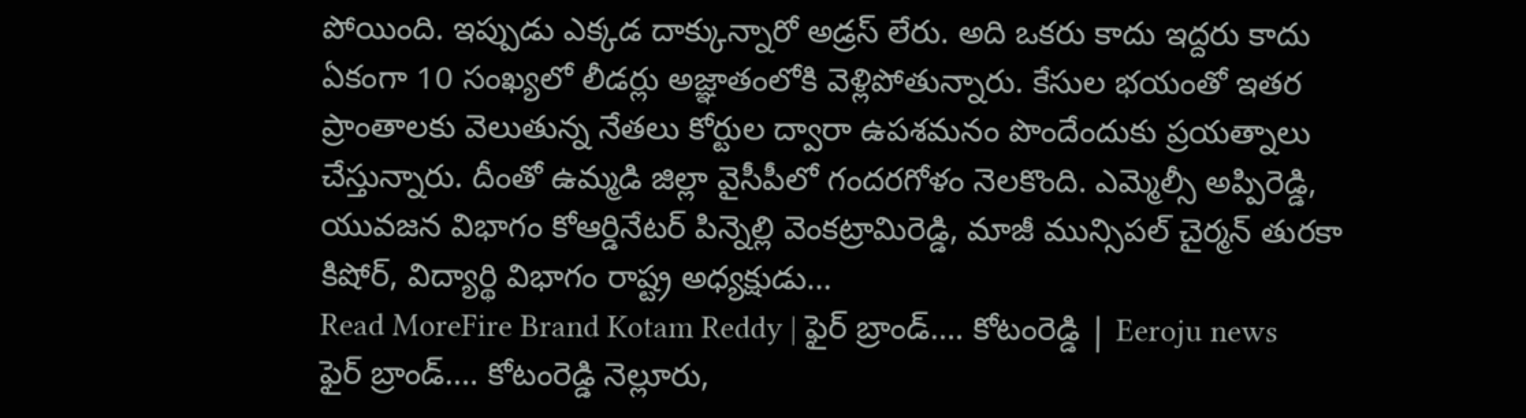పోయింది. ఇప్పుడు ఎక్కడ దాక్కున్నారో అడ్రస్ లేరు. అది ఒకరు కాదు ఇద్దరు కాదు ఏకంగా 10 సంఖ్యలో లీడర్లు అజ్ఞాతంలోకి వెళ్లిపోతున్నారు. కేసుల భయంతో ఇతర ప్రాంతాలకు వెలుతున్న నేతలు కోర్టుల ద్వారా ఉపశమనం పొందేందుకు ప్రయత్నాలు చేస్తున్నారు. దీంతో ఉమ్మడి జిల్లా వైసీపీలో గందరగోళం నెలకొంది. ఎమ్మెల్సీ అప్పిరెడ్డి, యువజన విభాగం కోఆర్డినేటర్ పిన్నెల్లి వెంకట్రామిరెడ్డి, మాజీ మున్సిపల్ చైర్మన్ తురకా కిషోర్, విద్యార్థి విభాగం రాష్ట్ర అధ్యక్షుడు…
Read MoreFire Brand Kotam Reddy | ఫైర్ బ్రాండ్…. కోటంరెడ్డి | Eeroju news
ఫైర్ బ్రాండ్…. కోటంరెడ్డి నెల్లూరు,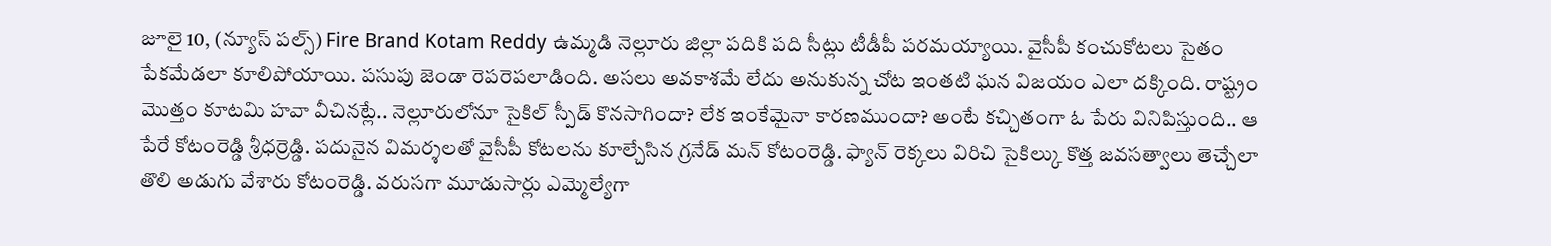జూలై 10, (న్యూస్ పల్స్) Fire Brand Kotam Reddy ఉమ్మడి నెల్లూరు జిల్లా పదికి పది సీట్లు టీడీపీ పరమయ్యాయి. వైసీపీ కంచుకోటలు సైతం పేకమేడలా కూలిపోయాయి. పసుపు జెండా రెపరెపలాడింది. అసలు అవకాశమే లేదు అనుకున్న చోట ఇంతటి ఘన విజయం ఎలా దక్కింది. రాష్ట్రం మొత్తం కూటమి హవా వీచినట్లే.. నెల్లూరులోనూ సైకిల్ స్పీడ్ కొనసాగిందా? లేక ఇంకేమైనా కారణముందా? అంటే కచ్చితంగా ఓ పేరు వినిపిస్తుంది.. ఆ పేరే కోటంరెడ్డి శ్రీధర్రెడ్డి. పదునైన విమర్శలతో వైసీపీ కోటలను కూల్చేసిన గ్రనేడ్ మన్ కోటంరెడ్డి. ఫ్యాన్ రెక్కలు విరిచి సైకిల్కు కొత్త జవసత్వాలు తెచ్చేలా తొలి అడుగు వేశారు కోటంరెడ్డి. వరుసగా మూడుసార్లు ఎమ్మెల్యేగా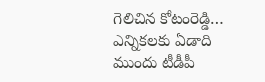గెలిచిన కోటంరెడ్డి… ఎన్నికలకు ఏడాది ముందు టీడీపీ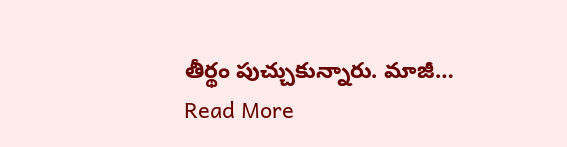తీర్థం పుచ్చుకున్నారు. మాజీ…
Read More